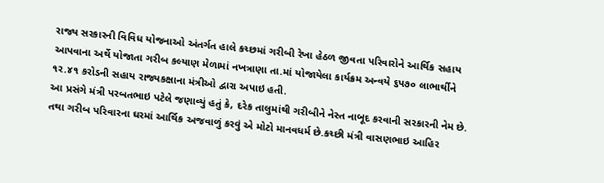રાજ્ય સરકારની વિવિધ યોજનાઓ અંતર્ગત હાલે કચ્છમાં ગરીબી રેખા હેઠળ જીવતા પરિવારોને આર્થિક સહાય આપવાના અર્થે યોજાતા ગરીબ કલ્યાણ મેળામાં નખત્રાણા તા.માં યોજાયેલા કાર્યક્રમ અન્વયે ૬પ૭૦ લાભાર્થીને ૧ર.૪૧ કરોડની સહાય રાજ્યકક્ષાના મંત્રીઓ દ્વારા અપાઇ હતી.
આ પ્રસંગે મંત્રી પરબતભાઇ પટેલે જણાવ્યું હતું કે, દરેક તાલુમાંથી ગરીબીને નેસ્ત નાબૂદ કરવાની સરકારની નેમ છે. તથા ગરીબ પરિવારના ઘરમાં આર્થિક અજવાળું કરવું એ મોટો માનવધર્મ છે.કચ્છી મંત્રી વાસણભાઇ આહિર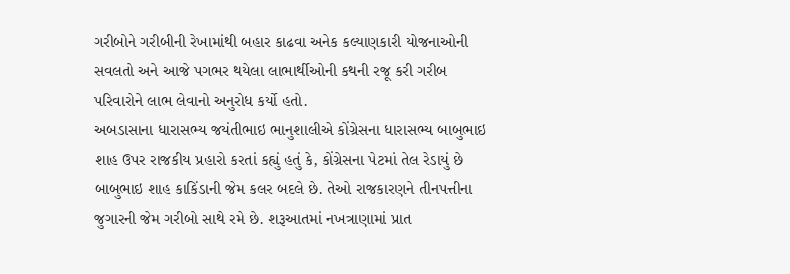ગરીબોને ગરીબીની રેખામાંથી બહાર કાઢવા અનેક કલ્યાણકારી યોજનાઓની સવલતો અને આજે પગભર થયેલા લાભાર્થીઓની કથની રજૂ કરી ગરીબ પરિવારોને લાભ લેવાનો અનુરોધ કર્યો હતો.
અબડાસાના ધારાસભ્ય જયંતીભાઇ ભાનુશાલીએ કોંગ્રેસના ધારાસભ્ય બાબુભાઇ શાહ ઉપર રાજકીય પ્રહારો કરતાં કહ્યું હતું કે, કોંગ્રેસના પેટમાં તેલ રેડાયું છે બાબુભાઇ શાહ કાકિંડાની જેમ કલર બદલે છે. તેઓ રાજકારણને તીનપત્તીના જુગારની જેમ ગરીબો સાથે રમે છે. શરૂઆતમાં નખત્રાણામાં પ્રાત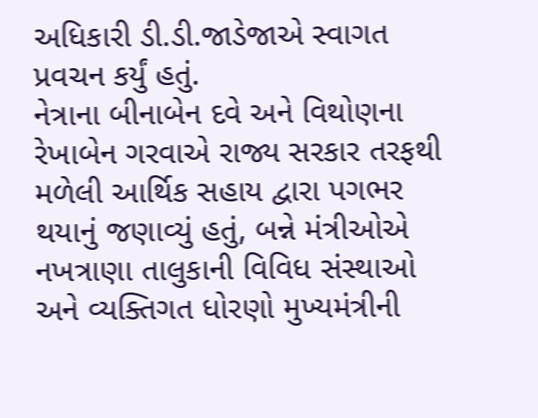અધિકારી ડી.ડી.જાડેજાએ સ્વાગત પ્રવચન કર્યું હતું.
નેત્રાના બીનાબેન દવે અને વિથોણના રેખાબેન ગરવાએ રાજ્ય સરકાર તરફથી મળેલી આર્થિક સહાય દ્વારા પગભર થયાનું જણાવ્યું હતું, બન્ને મંત્રીઓએ નખત્રાણા તાલુકાની વિવિધ સંસ્થાઓ અને વ્યક્તિગત ધોરણો મુખ્યમંત્રીની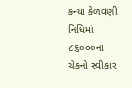કન્યા કેળવણી નિધિમાં ૮૬૦૦૦ના ચેકનો સ્વીકાર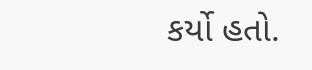કર્યો હતો.